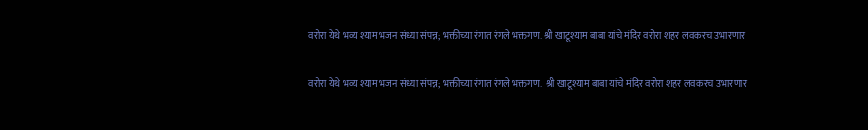वरोरा येथे भव्य श्याम भजन संध्या संपन्न; भक्तीच्या रंगात रंगले भक्तगण. श्री खाटूश्याम बाबा यांचे मंदिर वरोरा शहर लवकरच उभारणार

वरोरा येथे भव्य श्याम भजन संध्या संपन्न; भक्तीच्या रंगात रंगले भक्तगण.  श्री खाटूश्याम बाबा यांचे मंदिर वरोरा शहर लवकरच उभारणार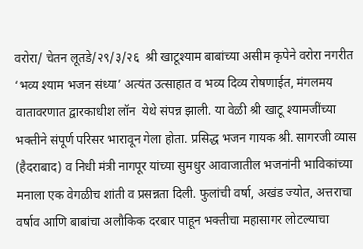वरोरा/ चेतन लूतडे/२९/३/२६  श्री खाटूश्याम बाबांच्या असीम कृपेने वरोरा नगरीत ‘भव्य श्याम भजन संध्या’ अत्यंत उत्साहात व भव्य दिव्य रोषणाईत, मंगलमय वातावरणात द्वारकाधीश लॉन  येथे संपन्न झाली. या वेळी श्री खाटू श्यामजींच्या भक्तीने संपूर्ण परिसर भारावून गेला होता. प्रसिद्ध भजन गायक श्री. सागरजी व्यास (हैदराबाद) व निधी मंत्री नागपूर यांच्या सुमधुर आवाजातील भजनांनी भाविकांच्या मनाला एक वेगळीच शांती व प्रसन्नता दिली. फुलांची वर्षा, अखंड ज्योत, अत्तराचा वर्षाव आणि बाबांचा अलौकिक दरबार पाहून भक्तीचा महासागर लोटल्याचा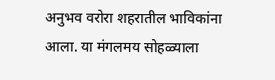अनुभव वरोरा शहरातील भाविकांना आला. या मंगलमय सोहळ्याला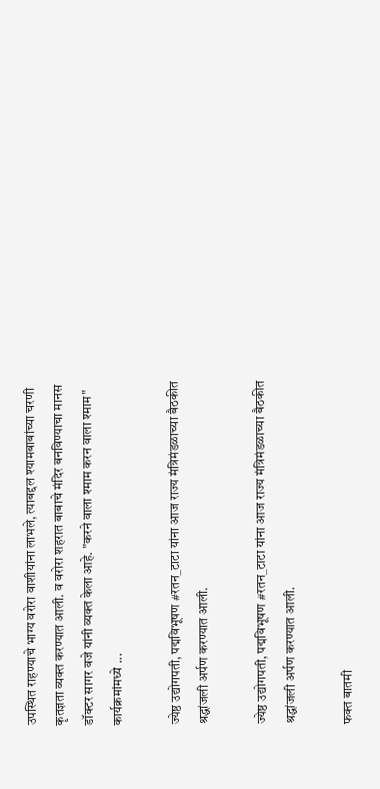उपस्थित राहण्याचे भाग्य वरोरा वाशीयांना लाभले, त्याबद्दल श्यामबाबांच्या चरणी कृतज्ञता व्यक्त करण्यात आली. व वरोरा शहरात बाबाचे मंदिर बनविण्याचा मानस डॉक्टर सागर वजे यांनी व्यक्त केला आहे. "करने वाला श्माम करन वाला श्माम" कार्यक्रमांमध्ये ...

ज्येष्ठ उद्योगपती, पद्मविभूषण #रतन_टाटा यांना आज राज्य मंत्रिमंडळाच्या बैठकीत श्रद्धांजली अर्पण करण्यात आली.

ज्येष्ठ उद्योगपती, पद्मविभूषण #रतन_टाटा यांना आज राज्य मंत्रिमंडळाच्या बैठकीत श्रद्धांजली अर्पण करण्यात आली.

फक्त बातमी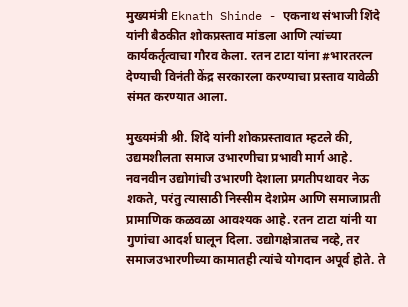मुख्यमंत्री Eknath Shinde - एकनाथ संभाजी शिंदे  यांनी बैठकीत शोकप्रस्ताव मांडला आणि त्यांच्या कार्यकर्तृत्वाचा गौरव केला. रतन टाटा यांना #भारतरत्न देण्याची विनंती केंद्र सरकारला करण्याचा प्रस्ताव यावेळी संमत करण्यात आला.

मुख्यमंत्री श्री. शिंदे यांनी शोकप्रस्तावात म्हटले की, उद्यमशीलता समाज उभारणीचा प्रभावी मार्ग आहे. नवनवीन उद्योगांची उभारणी देशाला प्रगतीपथावर नेऊ शकते, परंतु त्यासाठी निस्सीम देशप्रेम आणि समाजाप्रती प्रामाणिक कळवळा आवश्यक आहे. रतन टाटा यांनी या गुणांचा आदर्श घालून दिला. उद्योगक्षेत्रातच नव्हे, तर समाजउभारणीच्या कामातही त्यांचे योगदान अपूर्व होते. ते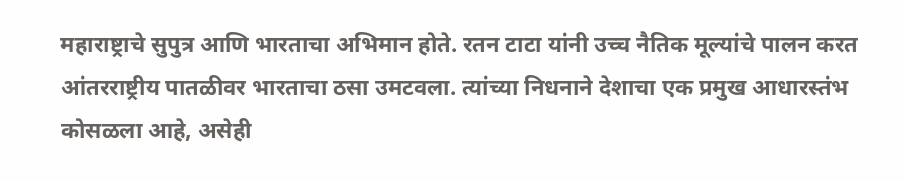महाराष्ट्राचे सुपुत्र आणि भारताचा अभिमान होते. रतन टाटा यांनी उच्च नैतिक मूल्यांचे पालन करत आंतरराष्ट्रीय पातळीवर भारताचा ठसा उमटवला. त्यांच्या निधनाने देशाचा एक प्रमुख आधारस्तंभ कोसळला आहे, असेही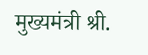मुख्यमंत्री श्री.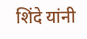शिंदे यांनी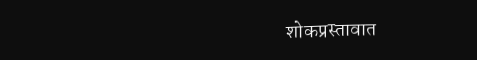शोकप्रस्तावात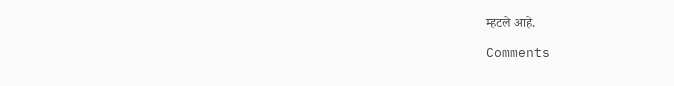म्हटले आहे.

Comments